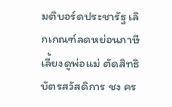มติบอร์ดประชารัฐ เลิกเกณฑ์ลดหย่อนภาษีเลี้ยงดูพ่อแม่ ตัดสิทธิบัตรสวัสดิการ ชง คร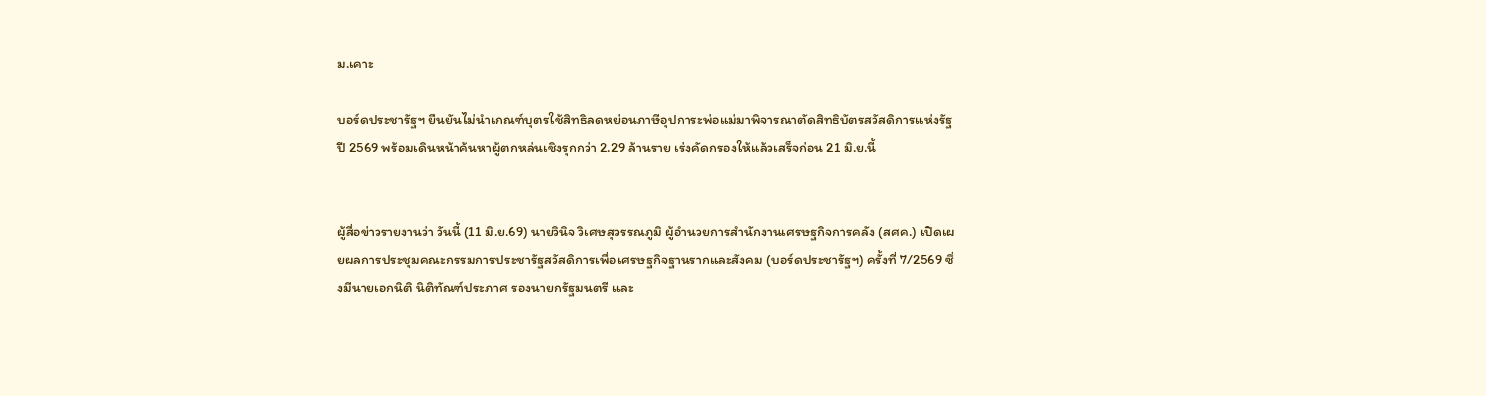ม.เคาะ

บอร์ดประชารัฐฯ ยืนยันไม่นำเกณฑ์บุตรใช้สิทธิลดหย่อนภาษีอุปการะพ่อแม่มาพิจารณาตัดสิทธิบัตรสวัสดิการแห่งรัฐปี 2569 พร้อมเดินหน้าค้นหาผู้ตกหล่นเชิงรุกกว่า 2.29 ล้านราย เร่งคัดกรองให้แล้วเสร็จก่อน 21 มิ.ย.นี้


ผู้สื่อข่าวรายงานว่า วันนี้ (11 มิ.ย.69) นายวินิจ วิเศษสุวรรณภูมิ ผู้อำนวยการสำนักงานเศรษฐกิจการคลัง (สศค.) เปิดเผยผลการประชุมคณะกรรมการประชารัฐสวัสดิการเพื่อเศรษฐกิจฐานรากและสังคม (บอร์ดประชารัฐฯ) ครั้งที่ 7/2569 ซึ่งมีนายเอกนิติ นิติทัณฑ์ประภาศ รองนายกรัฐมนตรี และ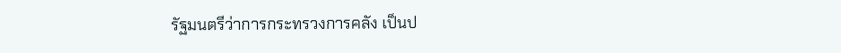รัฐมนตรีว่าการกระทรวงการคลัง เป็นป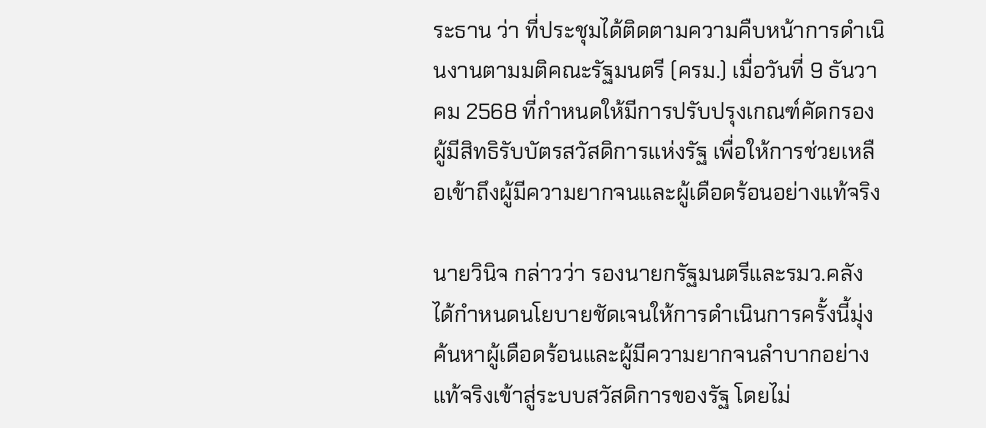ระธาน ว่า ที่ประชุมได้ติดตามความคืบหน้าการดำเนินงานตามมติคณะรัฐมนตรี (ครม.) เมื่อวันที่ 9 ธันวาคม 2568 ที่กำหนดให้มีการปรับปรุงเกณฑ์คัดกรองผู้มีสิทธิรับบัตรสวัสดิการแห่งรัฐ เพื่อให้การช่วยเหลือเข้าถึงผู้มีความยากจนและผู้เดือดร้อนอย่างแท้จริง

นายวินิจ กล่าวว่า รองนายกรัฐมนตรีและรมว.คลัง ได้กำหนดนโยบายชัดเจนให้การดำเนินการครั้งนี้มุ่งค้นหาผู้เดือดร้อนและผู้มีความยากจนลำบากอย่างแท้จริงเข้าสู่ระบบสวัสดิการของรัฐ โดยไม่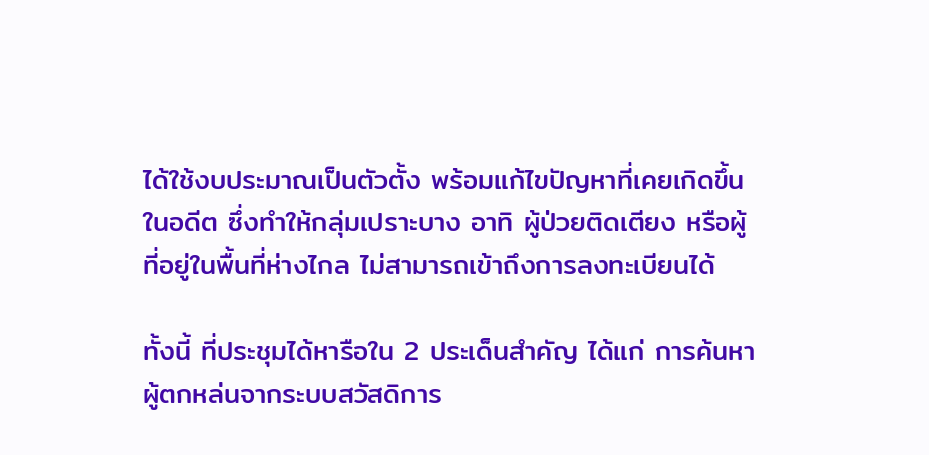ได้ใช้งบประมาณเป็นตัวตั้ง พร้อมแก้ไขปัญหาที่เคยเกิดขึ้นในอดีต ซึ่งทำให้กลุ่มเปราะบาง อาทิ ผู้ป่วยติดเตียง หรือผู้ที่อยู่ในพื้นที่ห่างไกล ไม่สามารถเข้าถึงการลงทะเบียนได้

ทั้งนี้ ที่ประชุมได้หารือใน 2 ประเด็นสำคัญ ได้แก่ การค้นหาผู้ตกหล่นจากระบบสวัสดิการ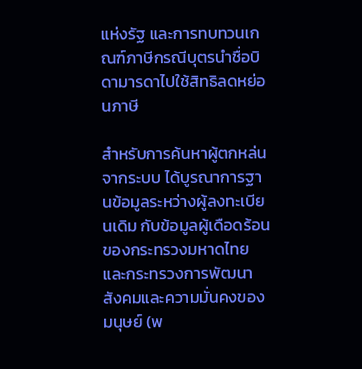แห่งรัฐ และการทบทวนเกณฑ์ภาษีกรณีบุตรนำชื่อบิดามารดาไปใช้สิทธิลดหย่อนภาษี

สำหรับการค้นหาผู้ตกหล่นจากระบบ ได้บูรณาการฐานข้อมูลระหว่างผู้ลงทะเบียนเดิม กับข้อมูลผู้เดือดร้อนของกระทรวงมหาดไทย และกระทรวงการพัฒนาสังคมและความมั่นคงของมนุษย์ (พ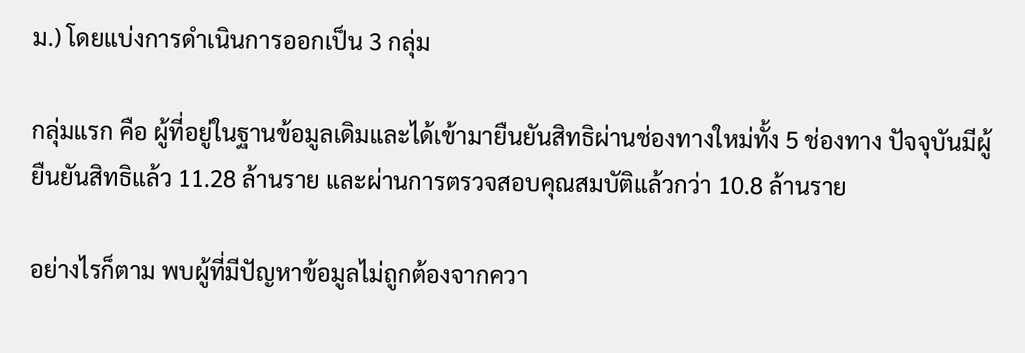ม.) โดยแบ่งการดำเนินการออกเป็น 3 กลุ่ม

กลุ่มแรก คือ ผู้ที่อยู่ในฐานข้อมูลเดิมและได้เข้ามายืนยันสิทธิผ่านช่องทางใหม่ทั้ง 5 ช่องทาง ปัจจุบันมีผู้ยืนยันสิทธิแล้ว 11.28 ล้านราย และผ่านการตรวจสอบคุณสมบัติแล้วกว่า 10.8 ล้านราย

อย่างไรก็ตาม พบผู้ที่มีปัญหาข้อมูลไม่ถูกต้องจากควา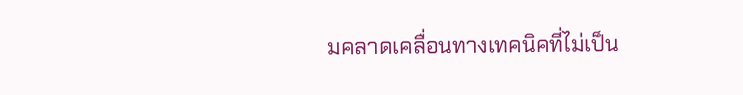มคลาดเคลื่อนทางเทคนิคที่ไม่เป็น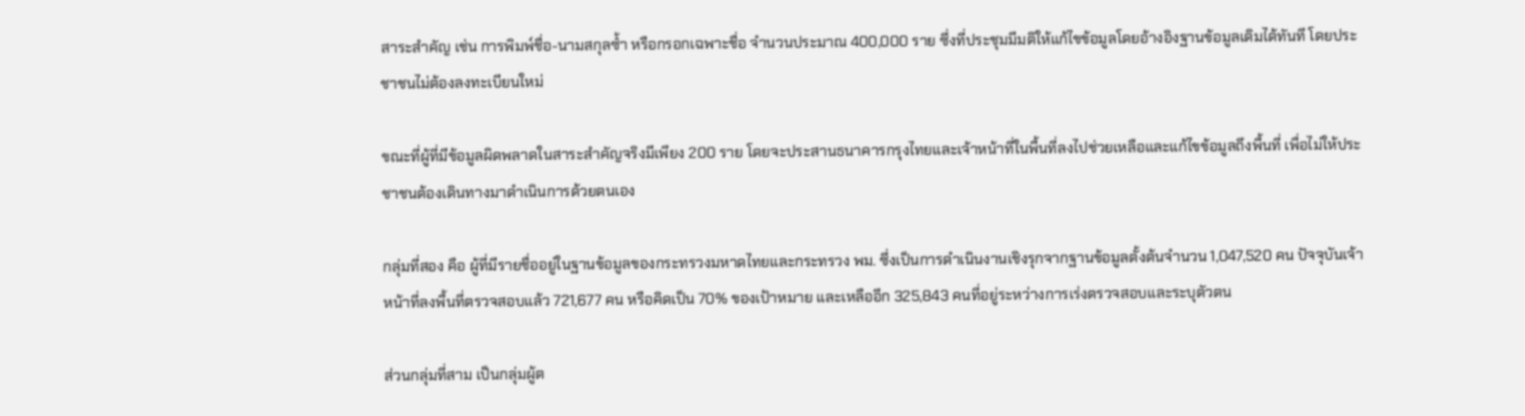สาระสำคัญ เช่น การพิมพ์ชื่อ-นามสกุลซ้ำ หรือกรอกเฉพาะชื่อ จำนวนประมาณ 400,000 ราย ซึ่งที่ประชุมมีมติให้แก้ไขข้อมูลโดยอ้างอิงฐานข้อมูลเดิมได้ทันที โดยประชาชนไม่ต้องลงทะเบียนใหม่

ขณะที่ผู้ที่มีข้อมูลผิดพลาดในสาระสำคัญจริงมีเพียง 200 ราย โดยจะประสานธนาคารกรุงไทยและเจ้าหน้าที่ในพื้นที่ลงไปช่วยเหลือและแก้ไขข้อมูลถึงพื้นที่ เพื่อไม่ให้ประชาชนต้องเดินทางมาดำเนินการด้วยตนเอง

กลุ่มที่สอง คือ ผู้ที่มีรายชื่ออยู่ในฐานข้อมูลของกระทรวงมหาดไทยและกระทรวง พม. ซึ่งเป็นการดำเนินงานเชิงรุกจากฐานข้อมูลตั้งต้นจำนวน 1,047,520 คน ปัจจุบันเจ้าหน้าที่ลงพื้นที่ตรวจสอบแล้ว 721,677 คน หรือคิดเป็น 70% ของเป้าหมาย และเหลืออีก 325,843 คนที่อยู่ระหว่างการเร่งตรวจสอบและระบุตัวตน

ส่วนกลุ่มที่สาม เป็นกลุ่มผู้ต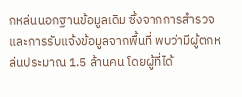กหล่นนอกฐานข้อมูลเดิม ซึ่งจากการสำรวจและการรับแจ้งข้อมูลจากพื้นที่ พบว่ามีผู้ตกหล่นประมาณ 1.5 ล้านคน โดยผู้ที่ได้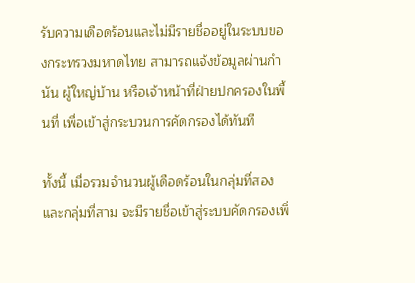รับความเดือดร้อนและไม่มีรายชื่ออยู่ในระบบของกระทรวงมหาดไทย สามารถแจ้งข้อมูลผ่านกำนัน ผู้ใหญ่บ้าน หรือเจ้าหน้าที่ฝ่ายปกครองในพื้นที่ เพื่อเข้าสู่กระบวนการคัดกรองได้ทันที

ทั้งนี้ เมื่อรวมจำนวนผู้เดือดร้อนในกลุ่มที่สอง และกลุ่มที่สาม จะมีรายชื่อเข้าสู่ระบบคัดกรองเพิ่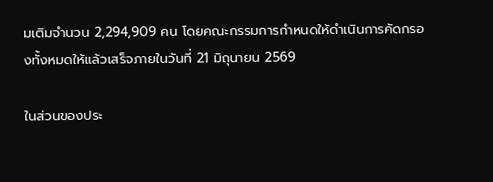มเติมจำนวน 2,294,909 คน โดยคณะกรรมการกำหนดให้ดำเนินการคัดกรองทั้งหมดให้แล้วเสร็จภายในวันที่ 21 มิถุนายน 2569

ในส่วนของประ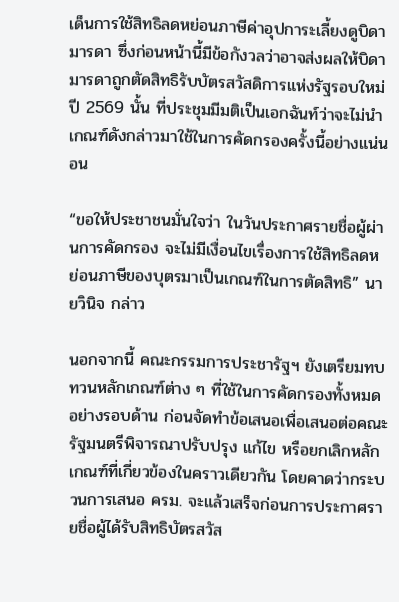เด็นการใช้สิทธิลดหย่อนภาษีค่าอุปการะเลี้ยงดูบิดามารดา ซึ่งก่อนหน้านี้มีข้อกังวลว่าอาจส่งผลให้บิดามารดาถูกตัดสิทธิรับบัตรสวัสดิการแห่งรัฐรอบใหม่ปี 2569 นั้น ที่ประชุมมีมติเป็นเอกฉันท์ว่าจะไม่นำเกณฑ์ดังกล่าวมาใช้ในการคัดกรองครั้งนี้อย่างแน่นอน

“ขอให้ประชาชนมั่นใจว่า ในวันประกาศรายชื่อผู้ผ่านการคัดกรอง จะไม่มีเงื่อนไขเรื่องการใช้สิทธิลดหย่อนภาษีของบุตรมาเป็นเกณฑ์ในการตัดสิทธิ” นายวินิจ กล่าว

นอกจากนี้ คณะกรรมการประชารัฐฯ ยังเตรียมทบทวนหลักเกณฑ์ต่าง ๆ ที่ใช้ในการคัดกรองทั้งหมดอย่างรอบด้าน ก่อนจัดทำข้อเสนอเพื่อเสนอต่อคณะรัฐมนตรีพิจารณาปรับปรุง แก้ไข หรือยกเลิกหลักเกณฑ์ที่เกี่ยวข้องในคราวเดียวกัน โดยคาดว่ากระบวนการเสนอ ครม. จะแล้วเสร็จก่อนการประกาศรายชื่อผู้ได้รับสิทธิบัตรสวัส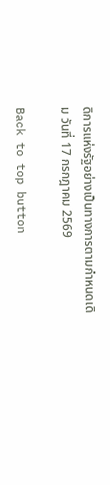ดิการแห่งรัฐอย่างเป็นทางการตามกำหนดเดิม วันที่ 17 กรกฎาคม 2569

Back to top button